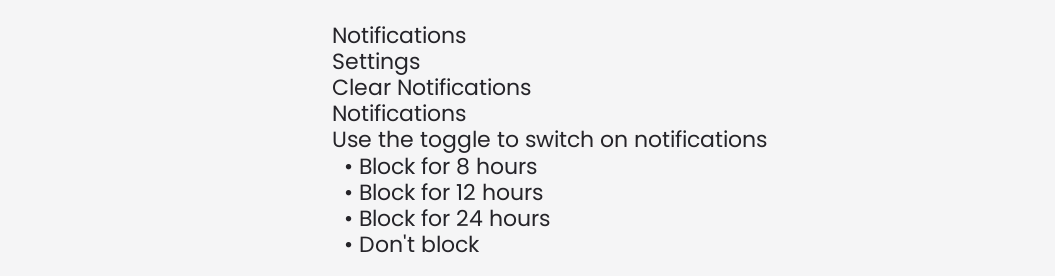Notifications
Settings
Clear Notifications
Notifications
Use the toggle to switch on notifications
  • Block for 8 hours
  • Block for 12 hours
  • Block for 24 hours
  • Don't block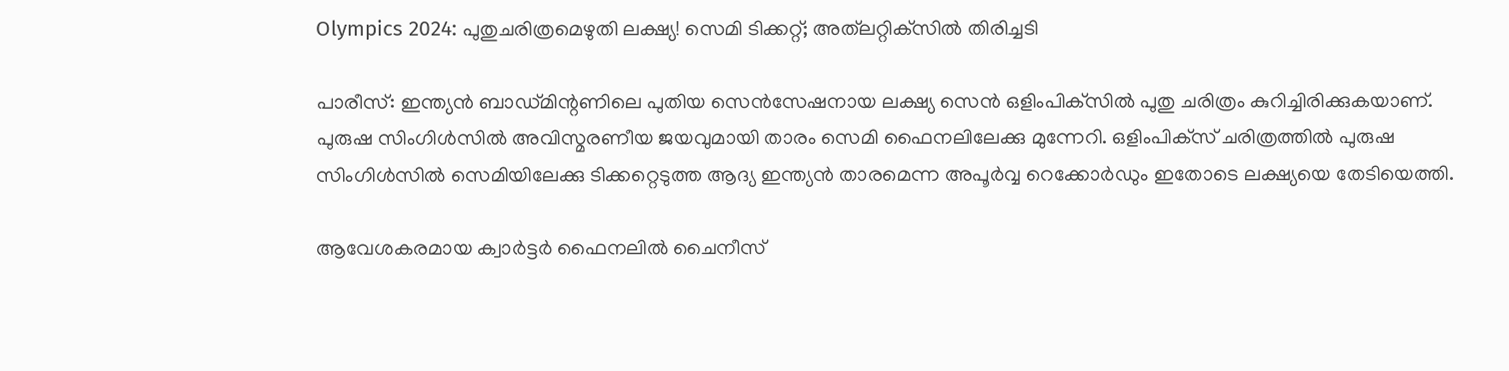Olympics 2024: പുതുചരിത്രമെഴുതി ലക്ഷ്യ! സെമി ടിക്കറ്റ്; അത്‌ലറ്റിക്‌സില്‍ തിരിച്ചടി

പാരീസ്: ഇന്ത്യന്‍ ബാഡ്മിന്റണിലെ പുതിയ സെന്‍സേഷനായ ലക്ഷ്യ സെന്‍ ഒളിംപിക്‌സില്‍ പുതു ചരിത്രം കുറിച്ചിരിക്കുകയാണ്. പുരുഷ സിംഗിള്‍സില്‍ അവിസ്മരണീയ ജയവുമായി താരം സെമി ഫൈനലിലേക്കു മുന്നേറി. ഒളിംപിക്‌സ് ചരിത്രത്തില്‍ പുരുഷ സിംഗിള്‍സില്‍ സെമിയിലേക്കു ടിക്കറ്റെടുത്ത ആദ്യ ഇന്ത്യന്‍ താരമെന്ന അപൂര്‍വ്വ റെക്കോര്‍ഡും ഇതോടെ ലക്ഷ്യയെ തേടിയെത്തി.

ആവേശകരമായ ക്വാര്‍ട്ടര്‍ ഫൈനലില്‍ ചൈനീസ്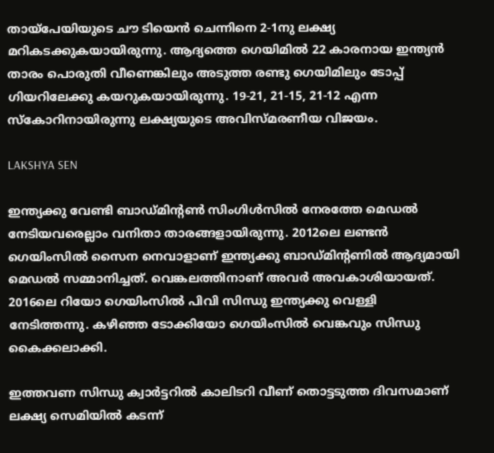തായ്‌പേയിയുടെ ചൗ ടിയെന്‍ ചെന്നിനെ 2-1നു ലക്ഷ്യ മറികടക്കുകയായിരുന്നു. ആദ്യത്തെ ഗെയിമില്‍ 22 കാരനായ ഇന്ത്യന്‍ താരം പൊരുതി വീണെങ്കിലും അടുത്ത രണ്ടു ഗെയിമിലും ടോപ്പ് ഗിയറിലേക്കു കയറുകയായിരുന്നു. 19-21, 21-15, 21-12 എന്ന സ്‌കോറിനായിരുന്നു ലക്ഷ്യയുടെ അവിസ്മരണീയ വിജയം.

LAKSHYA SEN

ഇന്ത്യക്കു വേണ്ടി ബാഡ്മിന്റണ്‍ സിംഗിള്‍സില്‍ നേരത്തേ മെഡല്‍ നേടിയവരെല്ലാം വനിതാ താരങ്ങളായിരുന്നു. 2012ലെ ലണ്ടന്‍ ഗെയിംസില്‍ സൈന നെവാളാണ് ഇന്ത്യക്കു ബാഡ്മിന്റണില്‍ ആദ്യമായി മെഡല്‍ സമ്മാനിച്ചത്. വെങ്കലത്തിനാണ് അവര്‍ അവകാശിയായത്. 2016ലെ റിയോ ഗെയിംസില്‍ പിവി സിന്ധു ഇന്ത്യക്കു വെള്ളി നേടിത്തന്നു. കഴിഞ്ഞ ടോക്കിയോ ഗെയിംസില്‍ വെങ്കവും സിന്ധു കൈക്കലാക്കി.

ഇത്തവണ സിന്ധു ക്വാര്‍ട്ടറില്‍ കാലിടറി വീണ് തൊട്ടടുത്ത ദിവസമാണ് ലക്ഷ്യ സെമിയില്‍ കടന്ന്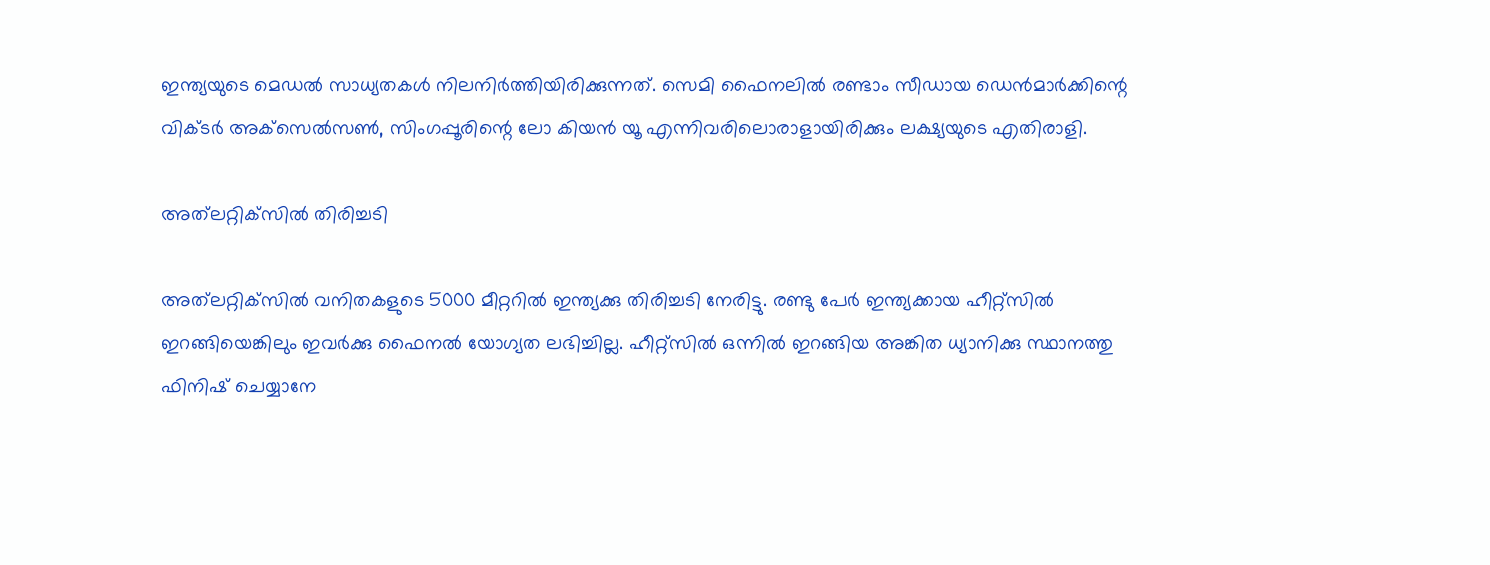ഇന്ത്യയുടെ മെഡല്‍ സാധ്യതകള്‍ നിലനിര്‍ത്തിയിരിക്കുന്നത്. സെമി ഫൈനലില്‍ രണ്ടാം സീഡായ ഡെന്‍മാര്‍ക്കിന്റെ വിക്ടര്‍ അക്‌സെല്‍സണ്‍, സിംഗപ്പൂരിന്റെ ലോ കിയന്‍ യൂ എന്നിവരിലൊരാളായിരിക്കും ലക്ഷ്യയുടെ എതിരാളി.

അത്‌ലറ്റിക്‌സില്‍ തിരിച്ചടി

അത്‌ലറ്റിക്‌സില്‍ വനിതകളുടെ 5000 മീറ്ററില്‍ ഇന്ത്യക്കു തിരിച്ചടി നേരിട്ടു. രണ്ടു പേര്‍ ഇന്ത്യക്കായ ഹീറ്റ്‌സില്‍ ഇറങ്ങിയെങ്കിലും ഇവര്‍ക്കു ഫൈനല്‍ യോഗ്യത ലഭിച്ചില്ല. ഹീറ്റ്‌സില്‍ ഒന്നില്‍ ഇറങ്ങിയ അങ്കിത ധ്യാനിക്കു സ്ഥാനത്തു ഫിനിഷ് ചെയ്യാനേ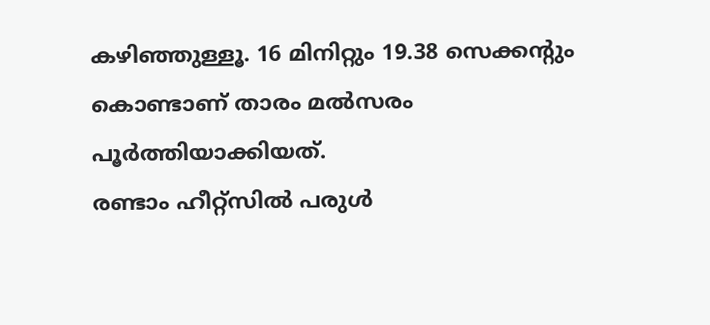കഴിഞ്ഞുള്ളൂ. 16 മിനിറ്റും 19.38 സെക്കന്റും കൊണ്ടാണ് താരം മല്‍സരം പൂര്‍ത്തിയാക്കിയത്.
രണ്ടാം ഹീറ്റ്‌സില്‍ പരുള്‍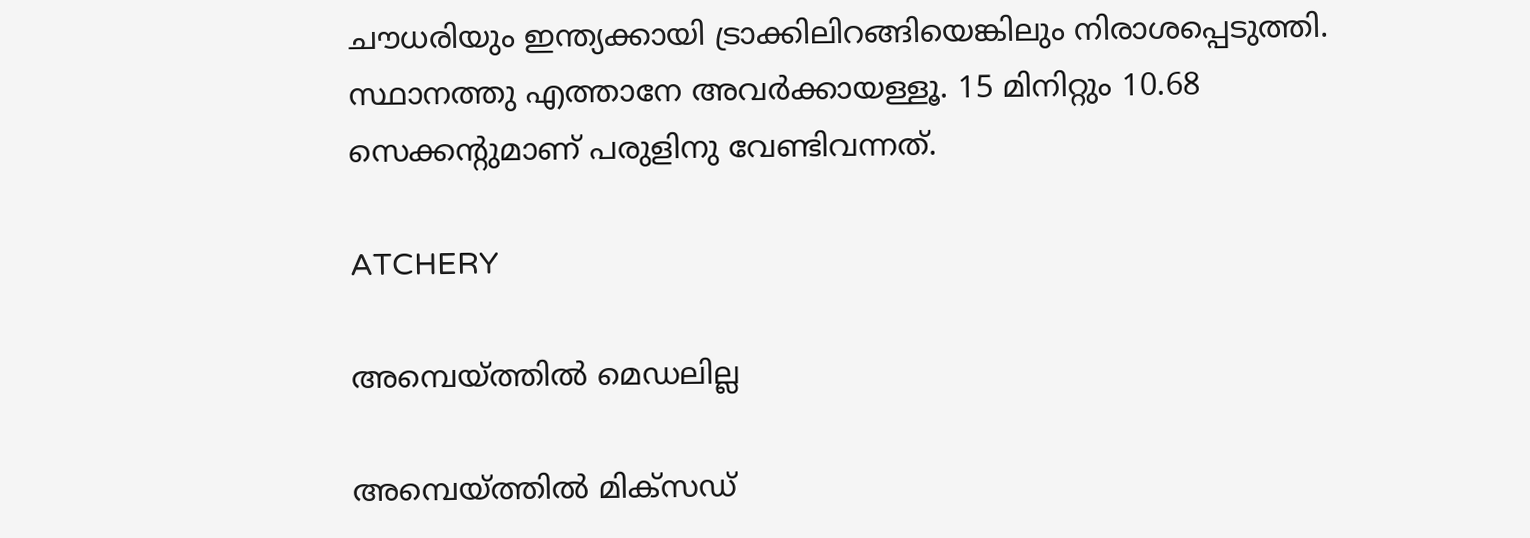ചൗധരിയും ഇന്ത്യക്കായി ട്രാക്കിലിറങ്ങിയെങ്കിലും നിരാശപ്പെടുത്തി. സ്ഥാനത്തു എത്താനേ അവര്‍ക്കായള്ളൂ. 15 മിനിറ്റും 10.68 സെക്കന്റുമാണ് പരുളിനു വേണ്ടിവന്നത്.

ATCHERY

അമ്പെയ്ത്തില്‍ മെഡലില്ല

അമ്പെയ്ത്തില്‍ മിക്‌സഡ്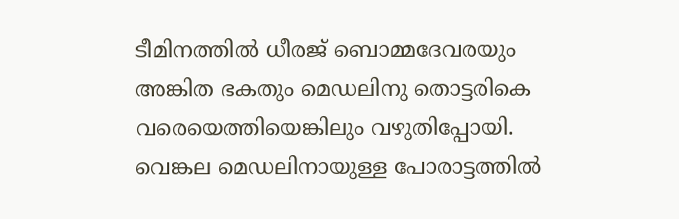ടീമിനത്തില്‍ ധീരജ് ബൊമ്മദേവരയും അങ്കിത ഭകതും മെഡലിനു തൊട്ടരികെ വരെയെത്തിയെങ്കിലും വഴുതിപ്പോയി. വെങ്കല മെഡലിനായുള്ള പോരാട്ടത്തില്‍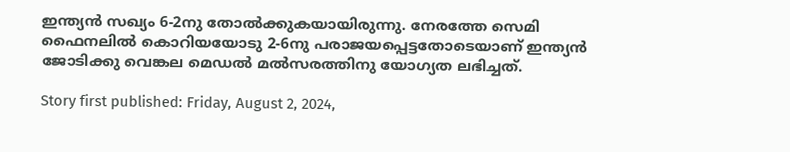ഇന്ത്യന്‍ സഖ്യം 6-2നു തോല്‍ക്കുകയായിരുന്നു. നേരത്തേ സെമി ഫൈനലില്‍ കൊറിയയോടു 2-6നു പരാജയപ്പെട്ടതോടെയാണ് ഇന്ത്യന്‍ ജോടിക്കു വെങ്കല മെഡല്‍ മല്‍സരത്തിനു യോഗ്യത ലഭിച്ചത്.

Story first published: Friday, August 2, 2024,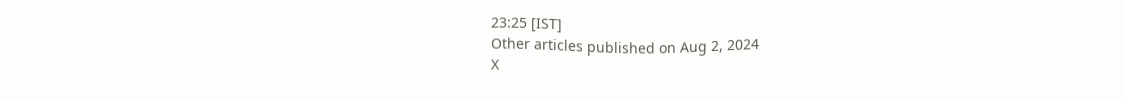23:25 [IST]
Other articles published on Aug 2, 2024
X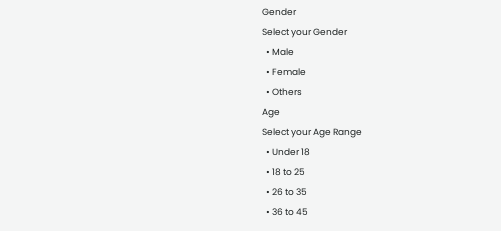Gender
Select your Gender
  • Male
  • Female
  • Others
Age
Select your Age Range
  • Under 18
  • 18 to 25
  • 26 to 35
  • 36 to 45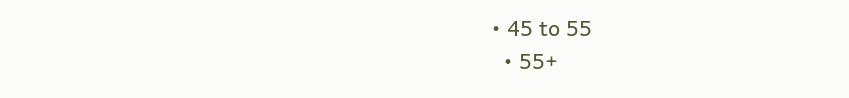• 45 to 55
  • 55+